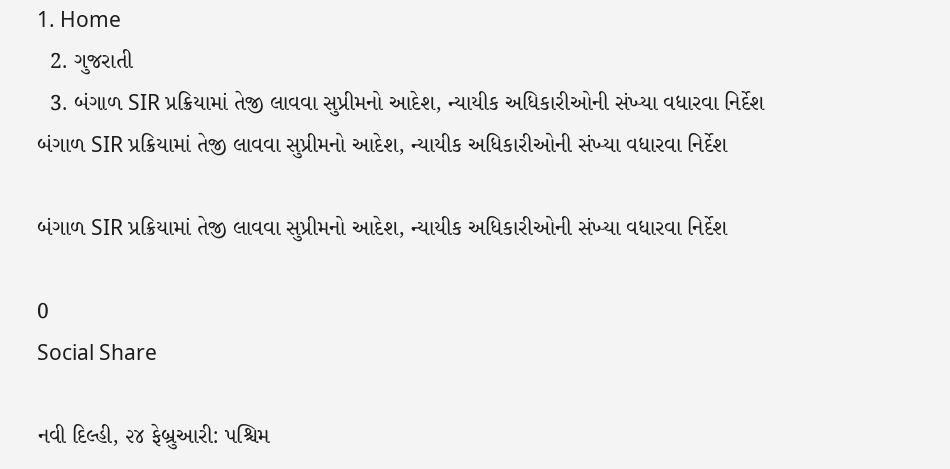1. Home
  2. ગુજરાતી
  3. બંગાળ SIR પ્રક્રિયામાં તેજી લાવવા સુપ્રીમનો આદેશ, ન્યાયીક અધિકારીઓની સંખ્યા વધારવા નિર્દેશ
બંગાળ SIR પ્રક્રિયામાં તેજી લાવવા સુપ્રીમનો આદેશ, ન્યાયીક અધિકારીઓની સંખ્યા વધારવા નિર્દેશ

બંગાળ SIR પ્રક્રિયામાં તેજી લાવવા સુપ્રીમનો આદેશ, ન્યાયીક અધિકારીઓની સંખ્યા વધારવા નિર્દેશ

0
Social Share

નવી દિલ્હી, ૨૪ ફેબ્રુઆરી: પશ્ચિમ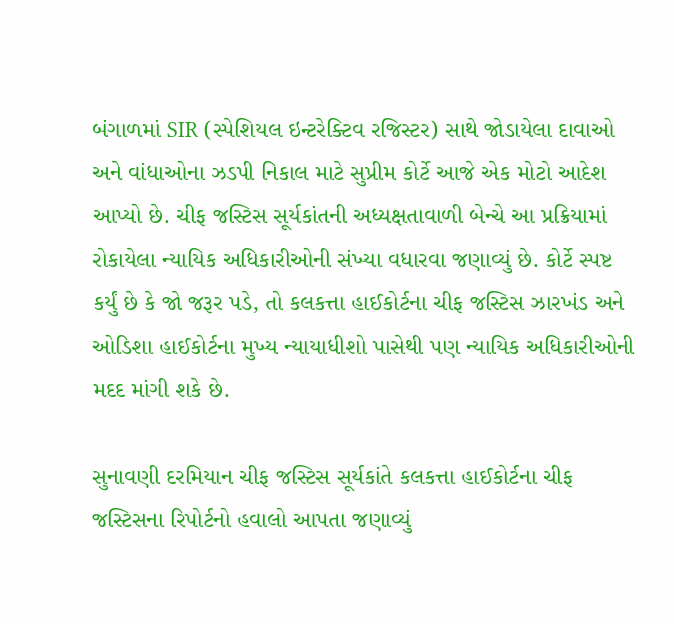બંગાળમાં SIR (સ્પેશિયલ ઇન્ટરેક્ટિવ રજિસ્ટર) સાથે જોડાયેલા દાવાઓ અને વાંધાઓના ઝડપી નિકાલ માટે સુપ્રીમ કોર્ટે આજે એક મોટો આદેશ આપ્યો છે. ચીફ જસ્ટિસ સૂર્યકાંતની અધ્યક્ષતાવાળી બેન્ચે આ પ્રક્રિયામાં રોકાયેલા ન્યાયિક અધિકારીઓની સંખ્યા વધારવા જણાવ્યું છે. કોર્ટે સ્પષ્ટ કર્યું છે કે જો જરૂર પડે, તો કલકત્તા હાઈકોર્ટના ચીફ જસ્ટિસ ઝારખંડ અને ઓડિશા હાઈકોર્ટના મુખ્ય ન્યાયાધીશો પાસેથી પણ ન્યાયિક અધિકારીઓની મદદ માંગી શકે છે.

સુનાવણી દરમિયાન ચીફ જસ્ટિસ સૂર્યકાંતે કલકત્તા હાઈકોર્ટના ચીફ જસ્ટિસના રિપોર્ટનો હવાલો આપતા જણાવ્યું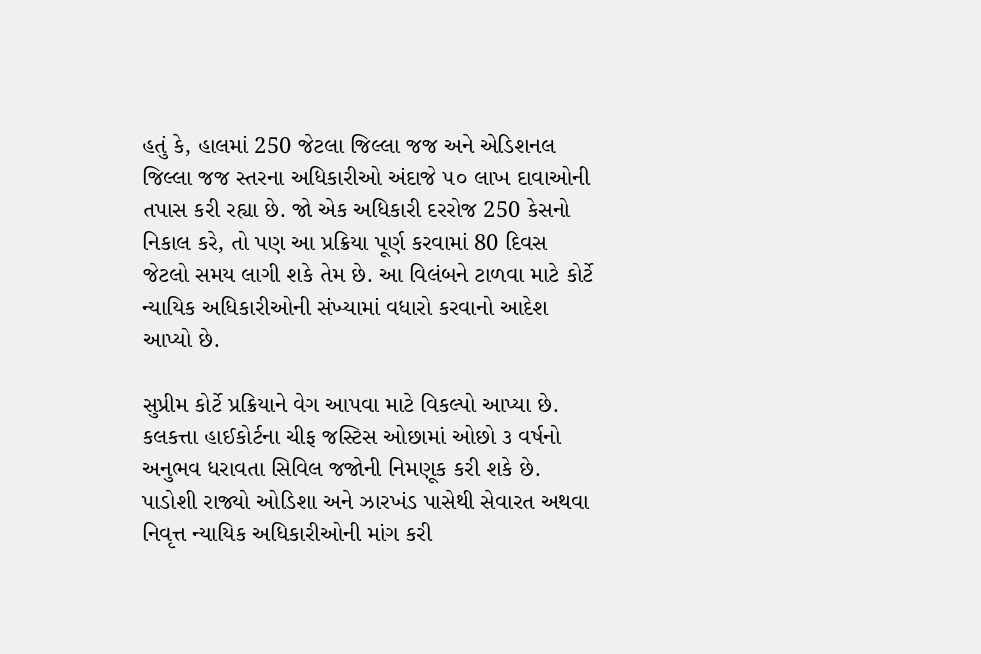હતું કે, હાલમાં 250 જેટલા જિલ્લા જજ અને એડિશનલ જિલ્લા જજ સ્તરના અધિકારીઓ અંદાજે ૫૦ લાખ દાવાઓની તપાસ કરી રહ્યા છે. જો એક અધિકારી દરરોજ 250 કેસનો નિકાલ કરે, તો પણ આ પ્રક્રિયા પૂર્ણ કરવામાં 80 દિવસ જેટલો સમય લાગી શકે તેમ છે. આ વિલંબને ટાળવા માટે કોર્ટે ન્યાયિક અધિકારીઓની સંખ્યામાં વધારો કરવાનો આદેશ આપ્યો છે.

સુપ્રીમ કોર્ટે પ્રક્રિયાને વેગ આપવા માટે વિકલ્પો આપ્યા છે. કલકત્તા હાઈકોર્ટના ચીફ જસ્ટિસ ઓછામાં ઓછો ૩ વર્ષનો અનુભવ ધરાવતા સિવિલ જજોની નિમણૂક કરી શકે છે. પાડોશી રાજ્યો ઓડિશા અને ઝારખંડ પાસેથી સેવારત અથવા નિવૃત્ત ન્યાયિક અધિકારીઓની માંગ કરી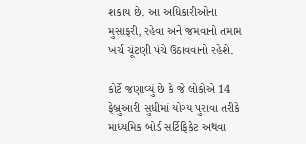શકાય છે. આ અધિકારીઓના મુસાફરી, રહેવા અને જમવાનો તમામ ખર્ચ ચૂંટણી પંચે ઉઠાવવાનો રહેશે.

કોર્ટે જણાવ્યું છે કે જે લોકોએ 14 ફેબ્રુઆરી સુધીમાં યોગ્ય પુરાવા તરીકે માધ્યમિક બોર્ડ સર્ટિફિકેટ અથવા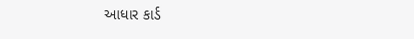આધાર કાર્ડ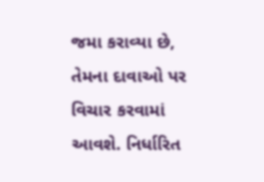જમા કરાવ્યા છે, તેમના દાવાઓ પર વિચાર કરવામાં આવશે. નિર્ધારિત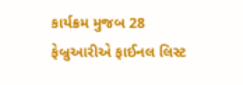કાર્યક્રમ મુજબ 28 ફેબ્રુઆરીએ ફાઈનલ લિસ્ટ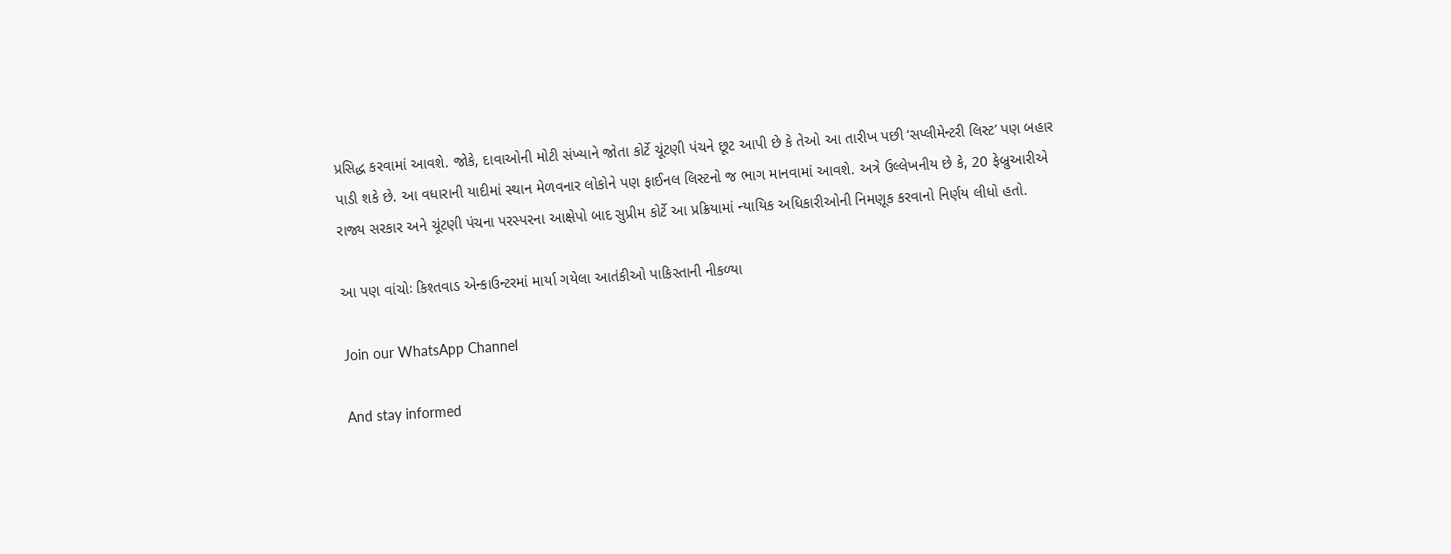પ્રસિદ્ધ કરવામાં આવશે. જોકે, દાવાઓની મોટી સંખ્યાને જોતા કોર્ટે ચૂંટણી પંચને છૂટ આપી છે કે તેઓ આ તારીખ પછી ‘સપ્લીમેન્ટરી લિસ્ટ’ પણ બહાર પાડી શકે છે. આ વધારાની યાદીમાં સ્થાન મેળવનાર લોકોને પણ ફાઈનલ લિસ્ટનો જ ભાગ માનવામાં આવશે. અત્રે ઉલ્લેખનીય છે કે, 20 ફેબ્રુઆરીએ રાજ્ય સરકાર અને ચૂંટણી પંચના પરસ્પરના આક્ષેપો બાદ સુપ્રીમ કોર્ટે આ પ્રક્રિયામાં ન્યાયિક અધિકારીઓની નિમણૂક કરવાનો નિર્ણય લીધો હતો.

આ પણ વાંચોઃ કિશ્તવાડ એન્કાઉન્ટરમાં માર્યા ગયેલા આતંકીઓ પાકિસ્તાની નીકળ્યા

Join our WhatsApp Channel

And stay informed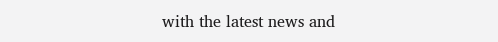with the latest news and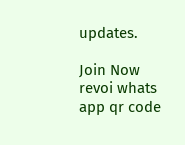updates.

Join Now
revoi whats app qr code